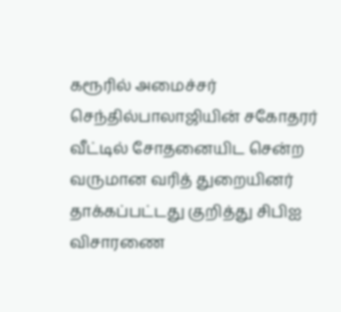கரூரில் அமைச்சர் செந்தில்பாலாஜியின் சகோதரர் வீட்டில் சோதனையிட சென்ற வருமான வரித் துறையினர் தாக்கப்பட்டது குறித்து சிபிஐ விசாரணை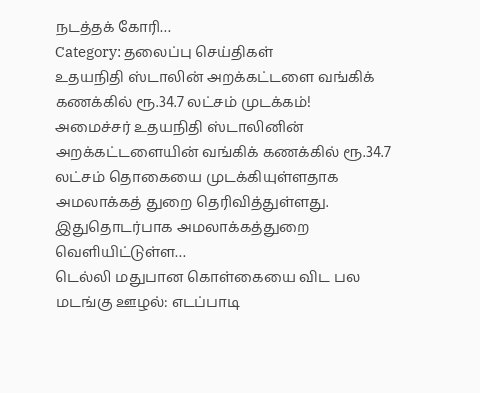நடத்தக் கோரி…
Category: தலைப்பு செய்திகள்
உதயநிதி ஸ்டாலின் அறக்கட்டளை வங்கிக் கணக்கில் ரூ.34.7 லட்சம் முடக்கம்!
அமைச்சர் உதயநிதி ஸ்டாலினின் அறக்கட்டளையின் வங்கிக் கணக்கில் ரூ.34.7 லட்சம் தொகையை முடக்கியுள்ளதாக அமலாக்கத் துறை தெரிவித்துள்ளது. இதுதொடர்பாக அமலாக்கத்துறை வெளியிட்டுள்ள…
டெல்லி மதுபான கொள்கையை விட பல மடங்கு ஊழல்: எடப்பாடி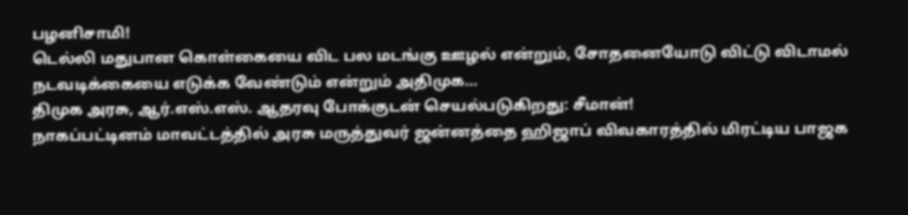பழனிசாமி!
டெல்லி மதுபான கொள்கையை விட பல மடங்கு ஊழல் என்றும், சோதனையோடு விட்டு விடாமல் நடவடிக்கையை எடுக்க வேண்டும் என்றும் அதிமுக…
திமுக அரசு, ஆர்.எஸ்.எஸ். ஆதரவு போக்குடன் செயல்படுகிறது: சீமான்!
நாகப்பட்டினம் மாவட்டத்தில் அரசு மருத்துவர் ஜன்னத்தை ஹிஜாப் விவகாரத்தில் மிரட்டிய பாஜக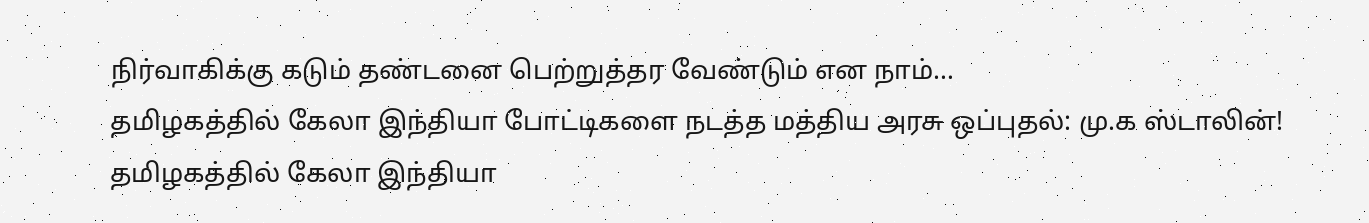நிர்வாகிக்கு கடும் தண்டனை பெற்றுத்தர வேண்டும் என நாம்…
தமிழகத்தில் கேலா இந்தியா போட்டிகளை நடத்த மத்திய அரசு ஒப்புதல்: மு.க ஸ்டாலின்!
தமிழகத்தில் கேலா இந்தியா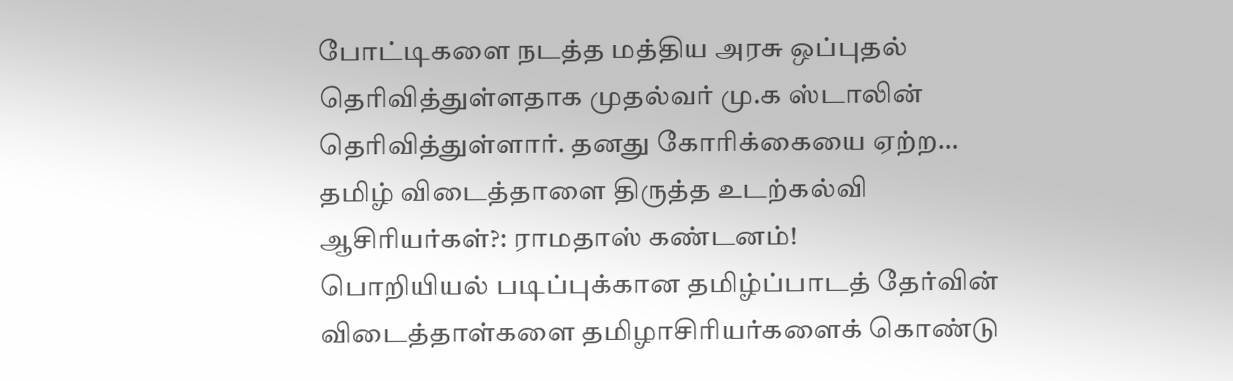போட்டிகளை நடத்த மத்திய அரசு ஒப்புதல் தெரிவித்துள்ளதாக முதல்வர் மு.க ஸ்டாலின் தெரிவித்துள்ளார். தனது கோரிக்கையை ஏற்ற…
தமிழ் விடைத்தாளை திருத்த உடற்கல்வி ஆசிரியர்கள்?: ராமதாஸ் கண்டனம்!
பொறியியல் படிப்புக்கான தமிழ்ப்பாடத் தேர்வின் விடைத்தாள்களை தமிழாசிரியர்களைக் கொண்டு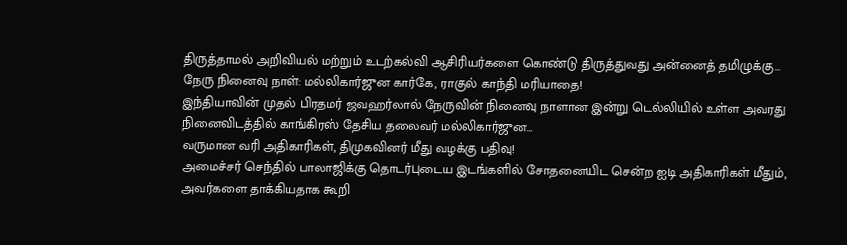திருத்தாமல் அறிவியல் மற்றும் உடற்கல்வி ஆசிரியர்களை கொண்டு திருத்துவது அன்னைத் தமிழுக்கு…
நேரு நினைவு நாள்: மல்லிகார்ஜுன கார்கே, ராகுல் காந்தி மரியாதை!
இந்தியாவின் முதல் பிரதமர் ஜவஹர்லால் நேருவின் நினைவு நாளான இன்று டெல்லியில் உள்ள அவரது நினைவிடத்தில் காங்கிரஸ் தேசிய தலைவர் மல்லிகார்ஜுன…
வருமான வரி அதிகாரிகள், திமுகவினர் மீது வழக்கு பதிவு!
அமைச்சர் செந்தில் பாலாஜிக்கு தொடர்புடைய இடங்களில் சோதனையிட சென்ற ஐடி அதிகாரிகள் மீதும், அவர்களை தாக்கியதாக கூறி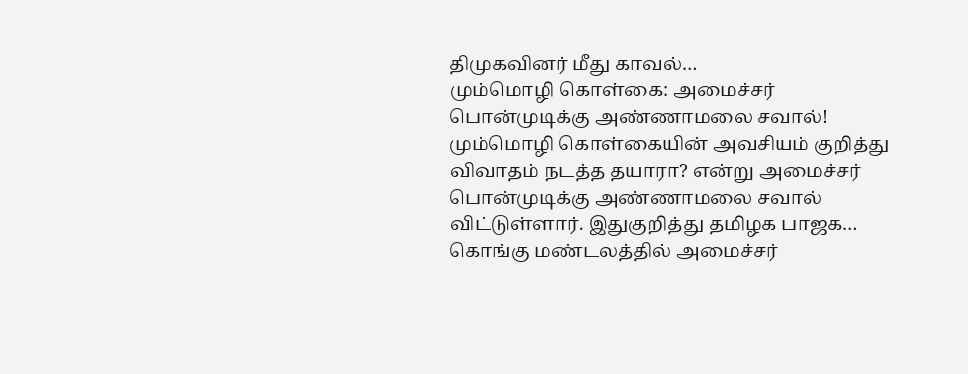திமுகவினர் மீது காவல்…
மும்மொழி கொள்கை: அமைச்சர் பொன்முடிக்கு அண்ணாமலை சவால்!
மும்மொழி கொள்கையின் அவசியம் குறித்து விவாதம் நடத்த தயாரா? என்று அமைச்சர் பொன்முடிக்கு அண்ணாமலை சவால் விட்டுள்ளார். இதுகுறித்து தமிழக பாஜக…
கொங்கு மண்டலத்தில் அமைச்சர்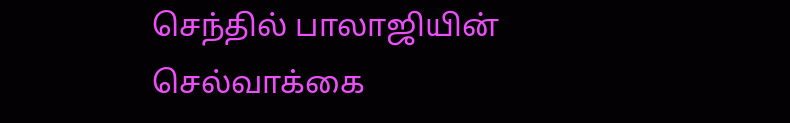செந்தில் பாலாஜியின் செல்வாக்கை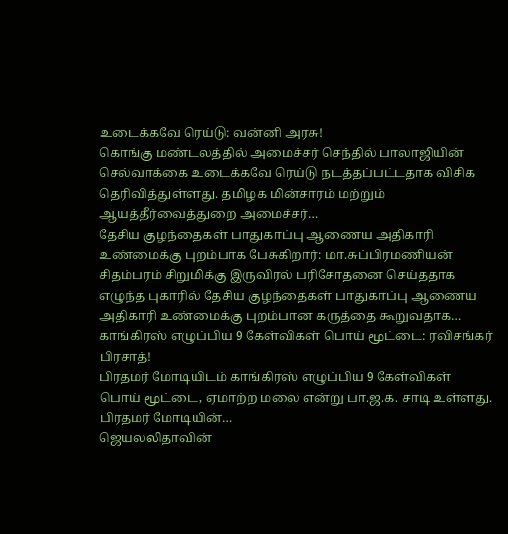உடைக்கவே ரெய்டு: வன்னி அரசு!
கொங்கு மண்டலத்தில் அமைச்சர் செந்தில் பாலாஜியின் செல்வாக்கை உடைக்கவே ரெய்டு நடத்தப்பட்டதாக விசிக தெரிவித்துள்ளது. தமிழக மின்சாரம் மற்றும் ஆயத்தீர்வைத்துறை அமைச்சர்…
தேசிய குழந்தைகள் பாதுகாப்பு ஆணைய அதிகாரி உண்மைக்கு புறம்பாக பேசுகிறார்: மா.சுப்பிரமணியன்
சிதம்பரம் சிறுமிக்கு இருவிரல் பரிசோதனை செய்ததாக எழுந்த புகாரில் தேசிய குழந்தைகள் பாதுகாப்பு ஆணைய அதிகாரி உண்மைக்கு புறம்பான கருத்தை கூறுவதாக…
காங்கிரஸ் எழுப்பிய 9 கேள்விகள் பொய் மூட்டை: ரவிசங்கர் பிரசாத்!
பிரதமர் மோடியிடம் காங்கிரஸ் எழுப்பிய 9 கேள்விகள் பொய் மூட்டை, ஏமாற்ற மலை என்று பா.ஜ.க. சாடி உள்ளது. பிரதமர் மோடியின்…
ஜெயலலிதாவின்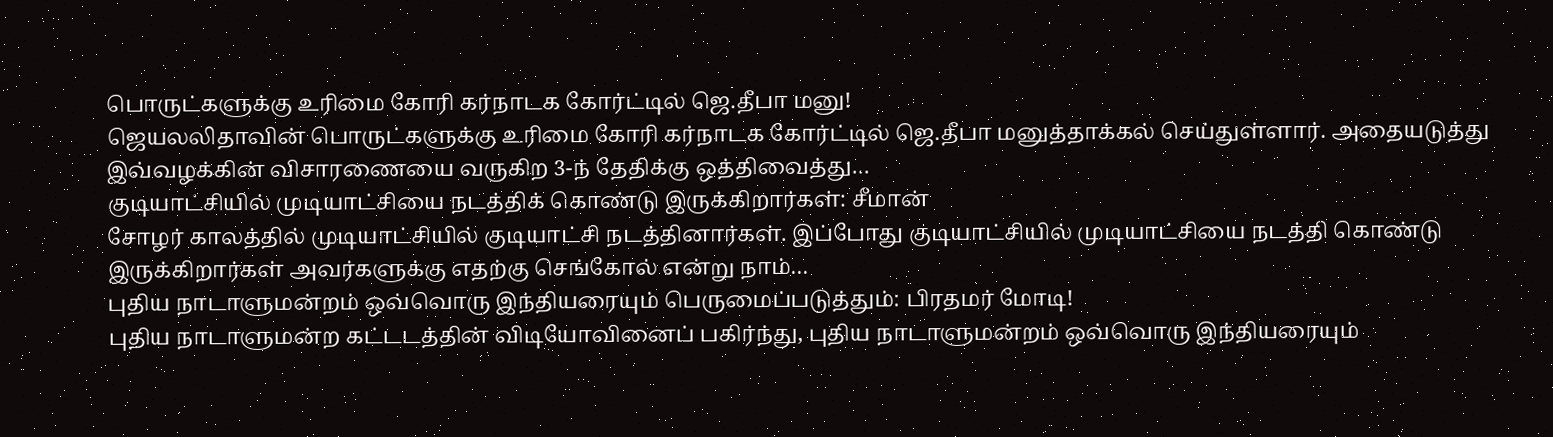பொருட்களுக்கு உரிமை கோரி கர்நாடக கோர்ட்டில் ஜெ.தீபா மனு!
ஜெயலலிதாவின் பொருட்களுக்கு உரிமை கோரி கர்நாடக கோர்ட்டில் ஜெ.தீபா மனுத்தாக்கல் செய்துள்ளார். அதையடுத்து இவ்வழக்கின் விசாரணையை வருகிற 3-ந் தேதிக்கு ஒத்திவைத்து…
குடியாட்சியில் முடியாட்சியை நடத்திக் கொண்டு இருக்கிறார்கள்: சீமான்
சோழர் காலத்தில் முடியாட்சியில் குடியாட்சி நடத்தினார்கள். இப்போது குடியாட்சியில் முடியாட்சியை நடத்தி கொண்டு இருக்கிறார்கள் அவர்களுக்கு எதற்கு செங்கோல் என்று நாம்…
புதிய நாடாளுமன்றம் ஒவ்வொரு இந்தியரையும் பெருமைப்படுத்தும்: பிரதமர் மோடி!
புதிய நாடாளுமன்ற கட்டடத்தின் விடியோவினைப் பகிர்ந்து, புதிய நாடாளுமன்றம் ஒவ்வொரு இந்தியரையும்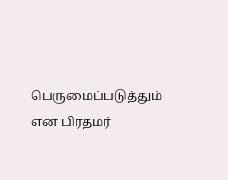பெருமைப்படுத்தும் என பிரதமர்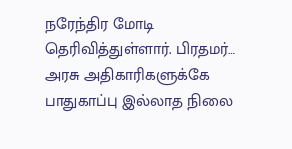நரேந்திர மோடி தெரிவித்துள்ளார். பிரதமர்…
அரசு அதிகாரிகளுக்கே பாதுகாப்பு இல்லாத நிலை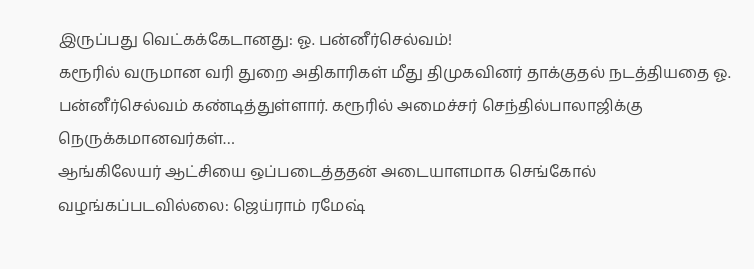இருப்பது வெட்கக்கேடானது: ஓ. பன்னீர்செல்வம்!
கரூரில் வருமான வரி துறை அதிகாரிகள் மீது திமுகவினர் தாக்குதல் நடத்தியதை ஓ. பன்னீர்செல்வம் கண்டித்துள்ளார். கரூரில் அமைச்சர் செந்தில்பாலாஜிக்கு நெருக்கமானவர்கள்…
ஆங்கிலேயர் ஆட்சியை ஒப்படைத்ததன் அடையாளமாக செங்கோல் வழங்கப்படவில்லை: ஜெய்ராம் ரமேஷ்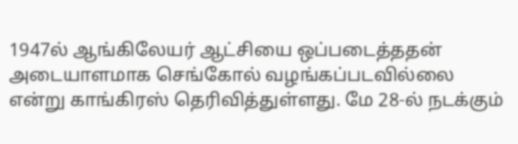1947ல் ஆங்கிலேயர் ஆட்சியை ஒப்படைத்ததன் அடையாளமாக செங்கோல் வழங்கப்படவில்லை என்று காங்கிரஸ் தெரிவித்துள்ளது. மே 28-ல் நடக்கும்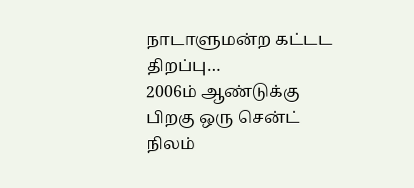நாடாளுமன்ற கட்டட திறப்பு…
2006ம் ஆண்டுக்கு பிறகு ஒரு சென்ட் நிலம்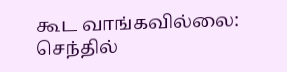கூட வாங்கவில்லை: செந்தில்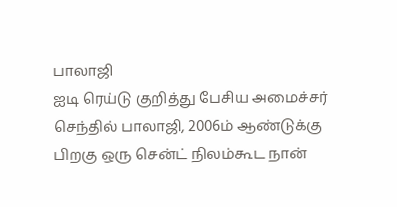பாலாஜி
ஐடி ரெய்டு குறித்து பேசிய அமைச்சர் செந்தில் பாலாஜி, 2006ம் ஆண்டுக்கு பிறகு ஒரு சென்ட் நிலம்கூட நான்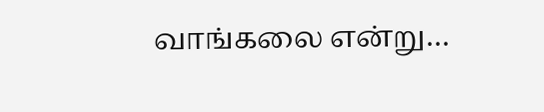வாங்கலை என்று…